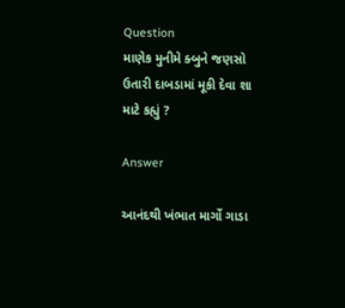Question
માણેક મુનીમે ક્બુને જણસો ઉતારી દાબડામાં મૂકી દેવા શા માટે કહ્યું ?

Answer

આનંદથી ખંભાત માર્ગો ગાડા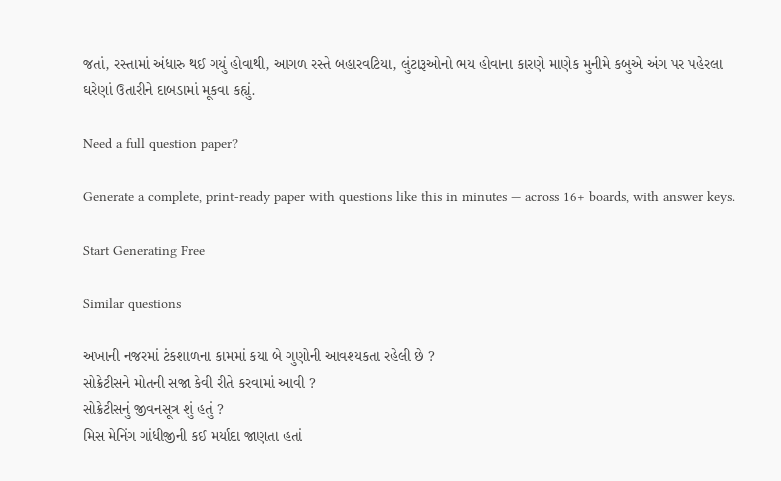જતાં, રસ્તામાં અંધારુ થઈ ગયું હોવાથી, આગળ રસ્તે બહારવટિયા, લુંટારૂઓનો ભય હોવાના કારણે માણેક મુનીમે કબુએ અંગ પર પહેરલા ઘરેણાં ઉતારીને દાબડામાં મૂકવા કહ્યું.

Need a full question paper?

Generate a complete, print-ready paper with questions like this in minutes — across 16+ boards, with answer keys.

Start Generating Free

Similar questions

અખાની નજરમાં ટંકશાળના કામમાં કયા બે ગુણોની આવશ્યકતા રહેલી છે ?
સોક્રેટીસને મોતની સજા કેવી રીતે કરવામાં આવી ?
સોક્રેટીસનું જીવનસૂત્ર શું હતું ?
મિસ મેનિંગ ગાંધીજીની કઈ મર્યાદા જાણતા હતાં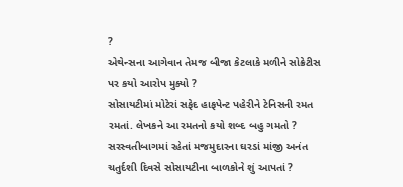?
એથેન્સના આગેવાન તેમજ બીજા કેટલાકે મળીને સોક્રેટીસ પર કયો આરોપ મુક્યો ?
સોસાયટીમાં મોટેરાં સફેદ હાફપેન્ટ પહેરીને ટેનિસની રમત રમતાં. લેખકને આ રમતનો કયો શબ્દ બહુ ગમતો ?
સરસ્વતીબાગમાં રહેતાં મજમુદારના ઘરડાં માંજી અનંત ચતુર્દશી દિવસે સોસાયટીના બાળકોને શું આપતાં ?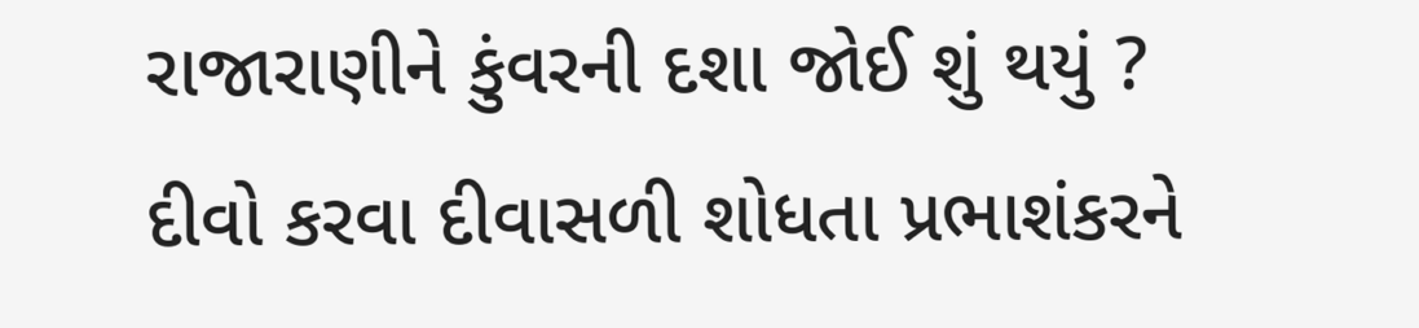રાજારાણીને કુંવરની દશા જોઈ શું થયું ?
દીવો કરવા દીવાસળી શોધતા પ્રભાશંકરને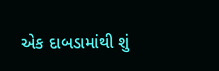એક દાબડામાંથી શું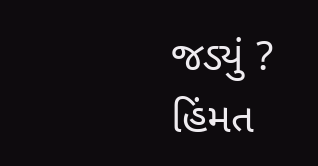જડ્યું ?
હિંમત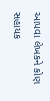આપવા લેખકને કોણ સહાયક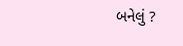બનેલું ?